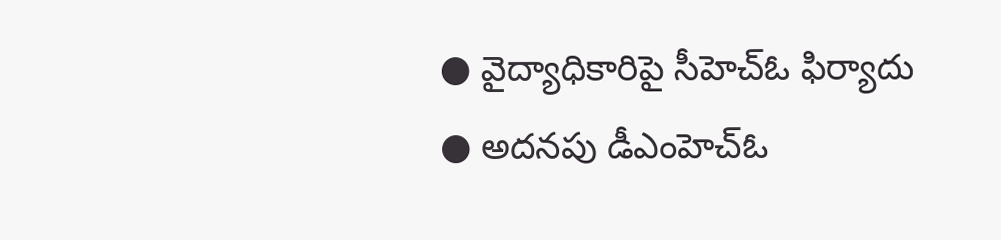● వైద్యాధికారిపై సీహెచ్ఓ ఫిర్యాదు
● అదనపు డీఎంహెచ్ఓ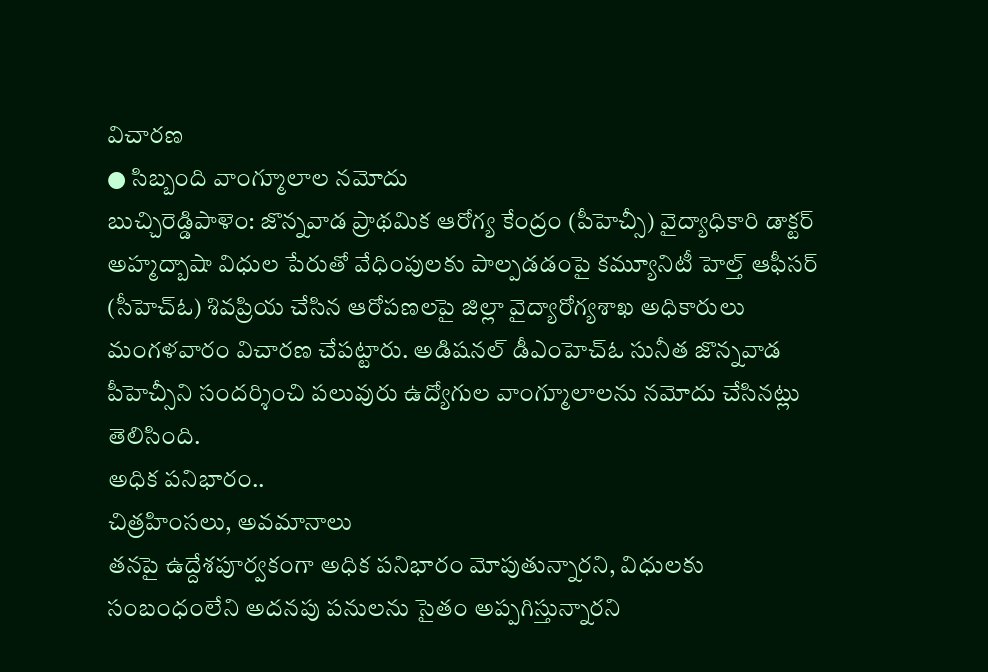విచారణ
● సిబ్బంది వాంగ్మూలాల నమోదు
బుచ్చిరెడ్డిపాళెం: జొన్నవాడ ప్రాథమిక ఆరోగ్య కేంద్రం (పీహెచ్సీ) వైద్యాధికారి డాక్టర్ అహ్మద్బాషా విధుల పేరుతో వేధింపులకు పాల్పడడంపై కమ్యూనిటీ హెల్త్ ఆఫీసర్ (సీహెచ్ఓ) శివప్రియ చేసిన ఆరోపణలపై జిల్లా వైద్యారోగ్యశాఖ అధికారులు మంగళవారం విచారణ చేపట్టారు. అడిషనల్ డీఎంహెచ్ఓ సునీత జొన్నవాడ పీహెచ్సీని సందర్శించి పలువురు ఉద్యోగుల వాంగ్మూలాలను నమోదు చేసినట్లు తెలిసింది.
అధిక పనిభారం..
చిత్రహింసలు, అవమానాలు
తనపై ఉద్దేశపూర్వకంగా అధిక పనిభారం మోపుతున్నారని, విధులకు సంబంధంలేని అదనపు పనులను సైతం అప్పగిస్తున్నారని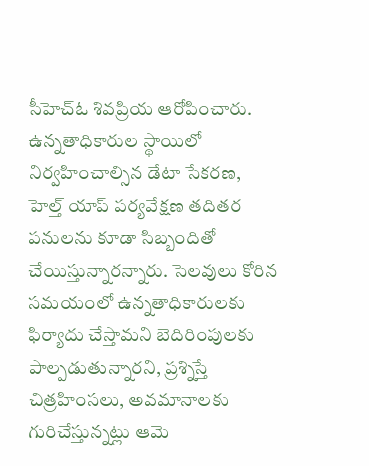సీహెచ్ఓ శివప్రియ ఆరోపించారు. ఉన్నతాధికారుల స్థాయిలో నిర్వహించాల్సిన డేటా సేకరణ, హెల్త్ యాప్ పర్యవేక్షణ తదితర పనులను కూడా సిబ్బందితో చేయిస్తున్నారన్నారు. సెలవులు కోరిన సమయంలో ఉన్నతాధికారులకు ఫిర్యాదు చేస్తామని బెదిరింపులకు పాల్పడుతున్నారని, ప్రశ్నిస్తే చిత్రహింసలు, అవమానాలకు గురిచేస్తున్నట్లు ఆమె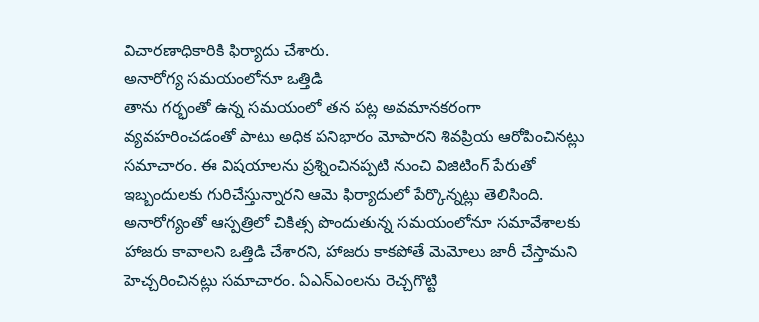విచారణాధికారికి ఫిర్యాదు చేశారు.
అనారోగ్య సమయంలోనూ ఒత్తిడి
తాను గర్భంతో ఉన్న సమయంలో తన పట్ల అవమానకరంగా వ్యవహరించడంతో పాటు అధిక పనిభారం మోపారని శివప్రియ ఆరోపించినట్లు సమాచారం. ఈ విషయాలను ప్రశ్నించినప్పటి నుంచి విజిటింగ్ పేరుతో ఇబ్బందులకు గురిచేస్తున్నారని ఆమె ఫిర్యాదులో పేర్కొన్నట్లు తెలిసింది. అనారోగ్యంతో ఆస్పత్రిలో చికిత్స పొందుతున్న సమయంలోనూ సమావేశాలకు హాజరు కావాలని ఒత్తిడి చేశారని, హాజరు కాకపోతే మెమోలు జారీ చేస్తామని హెచ్చరించినట్లు సమాచారం. ఏఎన్ఎంలను రెచ్చగొట్టి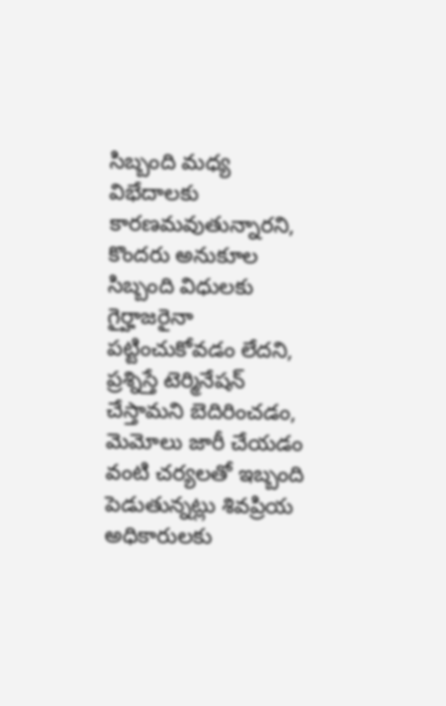సిబ్బంది మధ్య విభేదాలకు కారణమవుతున్నారని, కొందరు అనుకూల సిబ్బంది విధులకు గైర్హాజరైనా పట్టించుకోవడం లేదని, ప్రశ్నిస్తే టెర్మినేషన్ చేస్తామని బెదిరించడం, మెమోలు జారీ చేయడం వంటి చర్యలతో ఇబ్బంది పెడుతున్నట్లు శివప్రియ అధికారులకు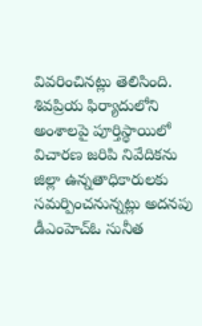వివరించినట్లు తెలిసింది. శివప్రియ ఫిర్యాదులోని అంశాలపై పూర్తిస్థాయిలో విచారణ జరిపి నివేదికను జిల్లా ఉన్నతాధికారులకు సమర్పించనున్నట్లు అదనపు డీఎంహెచ్ఓ సునీత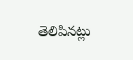తెలిపినట్లు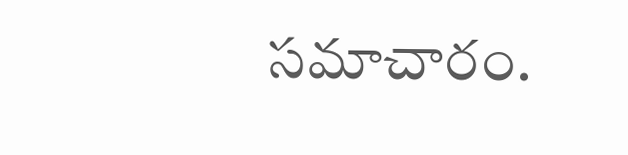సమాచారం.